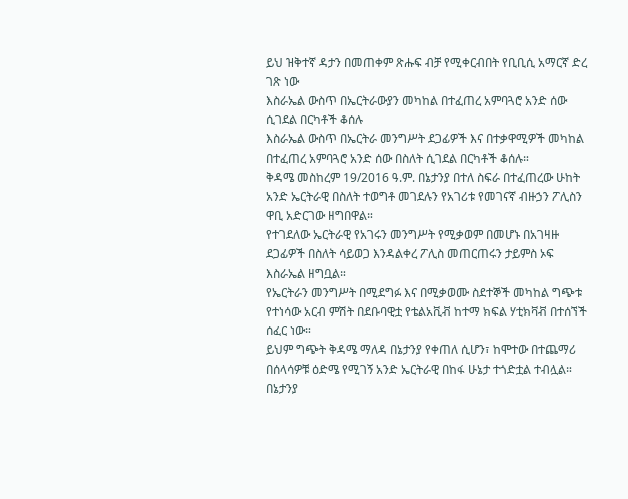ይህ ዝቅተኛ ዳታን በመጠቀም ጽሑፍ ብቻ የሚቀርብበት የቢቢሲ አማርኛ ድረ ገጽ ነው
እስራኤል ውስጥ በኤርትራውያን መካከል በተፈጠረ አምባጓሮ አንድ ሰው ሲገደል በርካቶች ቆሰሉ
እስራኤል ውስጥ በኤርትራ መንግሥት ደጋፊዎች እና በተቃዋሚዎች መካከል በተፈጠረ አምባጓሮ አንድ ሰው በስለት ሲገደል በርካቶች ቆሰሉ።
ቅዳሜ መስከረም 19/2016 ዓ.ም. በኔታንያ በተለ ስፍራ በተፈጠረው ሁከት አንድ ኤርትራዊ በስለት ተወግቶ መገደሉን የአገሪቱ የመገናኛ ብዙኃን ፖሊስን ዋቢ አድርገው ዘግበዋል።
የተገደለው ኤርትራዊ የአገሩን መንግሥት የሚቃወም በመሆኑ በአገዛዙ ደጋፊዎች በስለት ሳይወጋ እንዳልቀረ ፖሊስ መጠርጠሩን ታይምስ ኦፍ እስራኤል ዘግቧል።
የኤርትራን መንግሥት በሚደግፉ እና በሚቃወሙ ስደተኞች መካከል ግጭቱ የተነሳው አርብ ምሽት በደቡባዊቷ የቴልአቪቭ ከተማ ክፍል ሃቲክቫቭ በተሰኘች ሰፈር ነው።
ይህም ግጭት ቅዳሜ ማለዳ በኔታንያ የቀጠለ ሲሆን፣ ከሞተው በተጨማሪ በሰላሳዎቹ ዕድሜ የሚገኝ አንድ ኤርትራዊ በከፋ ሁኔታ ተጎድቷል ተብሏል።
በኔታንያ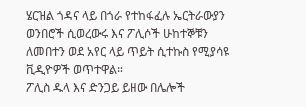ሄርዝል ጎዳና ላይ በጎራ የተከፋፈሉ ኤርትራውያን ወንበሮች ሲወረውሩ እና ፖሊሶች ሁከተኞቹን ለመበተን ወደ አየር ላይ ጥይት ሲተኩስ የሚያሳዩ ቪዲዮዎች ወጥተዋል።
ፖሊስ ዱላ እና ድንጋይ ይዘው በሌሎች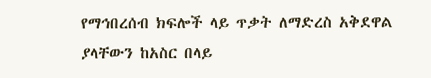የማኅበረሰብ ክፍሎች ላይ ጥቃት ለማድረስ አቅደዋል ያላቸውን ከአስር በላይ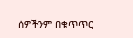ሰዎችንም በቁጥጥር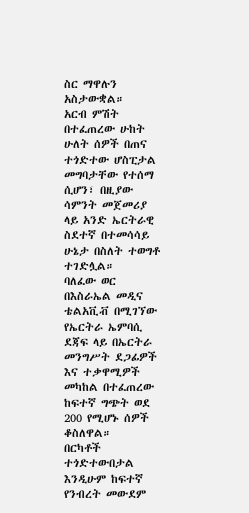ስር ማዋሉን አስታውቋል።
አርብ ምሽት በተፈጠረው ሁከት ሁለት ሰዎች በጠና ተጎድተው ሆስፒታል መግባታቸው የተሰማ ሲሆን፣ በዚያው ሳምንት መጀመሪያ ላይ አንድ ኤርትራዊ ስደተኛ በተመሳሳይ ሁኔታ በስለት ተወግቶ ተገድሏል።
ባለፈው ወር በእስራኤል መዲና ቴልአቪቭ በሚገኘው የኤርትራ ኤምባሲ ደጃፍ ላይ በኤርትራ መንግሥት ደጋፊዎች እና ተቃዋሚዎች መካከል በተፈጠረው ከፍተኛ ግጭት ወደ 200 የሚሆኑ ሰዎች ቆስለዋል።
በርካቶች ተጎድተውበታል እንዲሁም ከፍተኛ የንብረት መውደም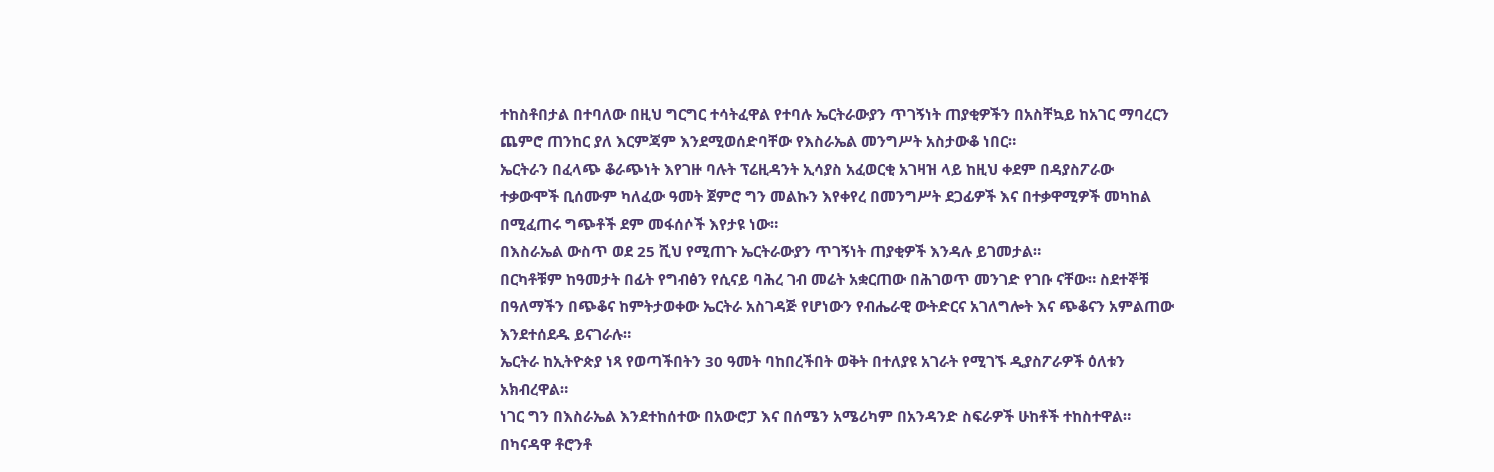ተከስቶበታል በተባለው በዚህ ግርግር ተሳትፈዋል የተባሉ ኤርትራውያን ጥገኝነት ጠያቂዎችን በአስቸኳይ ከአገር ማባረርን ጨምሮ ጠንከር ያለ እርምጃም እንደሚወሰድባቸው የእስራኤል መንግሥት አስታውቆ ነበር።
ኤርትራን በፈላጭ ቆራጭነት እየገዙ ባሉት ፕሬዚዳንት ኢሳያስ አፈወርቂ አገዛዝ ላይ ከዚህ ቀደም በዳያስፖራው ተቃውሞች ቢሰሙም ካለፈው ዓመት ጀምሮ ግን መልኩን እየቀየረ በመንግሥት ደጋፊዎች እና በተቃዋሚዎች መካከል በሚፈጠሩ ግጭቶች ደም መፋሰሶች እየታዩ ነው።
በእስራኤል ውስጥ ወደ 25 ሺህ የሚጠጉ ኤርትራውያን ጥገኝነት ጠያቂዎች እንዳሉ ይገመታል።
በርካቶቹም ከዓመታት በፊት የግብፅን የሲናይ ባሕረ ገብ መሬት አቋርጠው በሕገወጥ መንገድ የገቡ ናቸው። ስደተኞቹ በዓለማችን በጭቆና ከምትታወቀው ኤርትራ አስገዳጅ የሆነውን የብሔራዊ ውትድርና አገለግሎት እና ጭቆናን አምልጠው እንደተሰደዱ ይናገራሉ።
ኤርትራ ከኢትዮጵያ ነጻ የወጣችበትን 30 ዓመት ባከበረችበት ወቅት በተለያዩ አገራት የሚገኙ ዲያስፖራዎች ዕለቱን አክብረዋል።
ነገር ግን በእስራኤል እንደተከሰተው በአውሮፓ እና በሰሜን አሜሪካም በአንዳንድ ስፍራዎች ሁከቶች ተከስተዋል።
በካናዳዋ ቶሮንቶ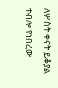ለሦስት ቀናት ይቆያል ተብሎ የነበረው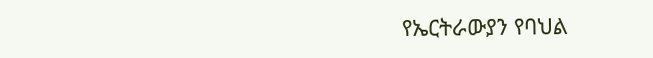የኤርትራውያን የባህል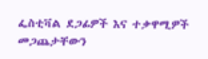ፌስቲቫል ደጋፊዎች እና ተቃዋሚዎች መጋጨታቸውን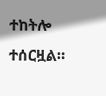ተከትሎ ተሰርዟል።